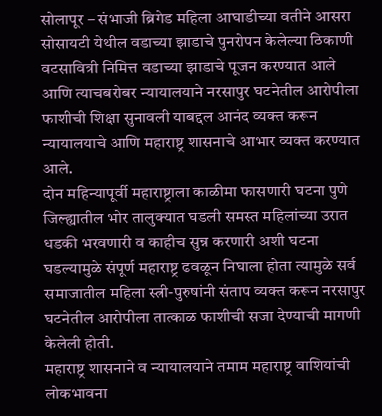सोलापूर – संभाजी ब्रिगेड महिला आघाडीच्या वतीने आसरा सोसायटी येथील वडाच्या झाडाचे पुनरोपन केलेल्या ठिकाणी वटसावित्री निमित्त वडाच्या झाडाचे पूजन करण्यात आले आणि त्याचबरोबर न्यायालयाने नरसापुर घटनेतील आरोपीला फाशीची शिक्षा सुनावली याबद्दल आनंद व्यक्त करून न्यायालयाचे आणि महाराष्ट्र शासनाचे आभार व्यक्त करण्यात आले.
दोन महिन्यापूर्वी महाराष्ट्राला काळीमा फासणारी घटना पुणे जिल्ह्यातील भोर तालुक्यात घडली समस्त महिलांच्या उरात धडकी भरवणारी व काहीच सुन्न करणारी अशी घटना घडल्यामुळे संपूर्ण महाराष्ट्र ढवळून निघाला होता त्यामुळे सर्व समाजातील महिला स्त्री-पुरुषांनी संताप व्यक्त करून नरसापुर घटनेतील आरोपीला तात्काळ फाशीची सजा देण्याची मागणी केलेली होती.
महाराष्ट्र शासनाने व न्यायालयाने तमाम महाराष्ट्र वाशियांची लोकभावना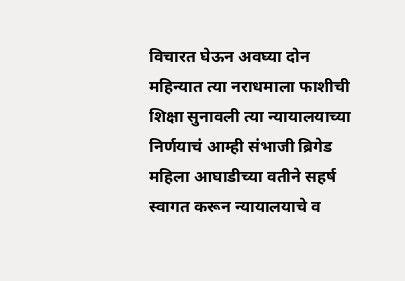विचारत घेऊन अवघ्या दोन महिन्यात त्या नराधमाला फाशीची शिक्षा सुनावली त्या न्यायालयाच्या निर्णयाचं आम्ही संभाजी ब्रिगेड महिला आघाडीच्या वतीने सहर्ष स्वागत करून न्यायालयाचे व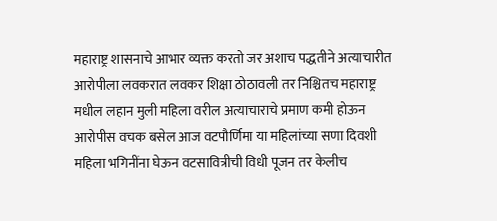महाराष्ट्र शासनाचे आभार व्यक्त करतो जर अशाच पद्धतीने अत्याचारीत आरोपीला लवकरात लवकर शिक्षा ठोठावली तर निश्चितच महाराष्ट्र मधील लहान मुली महिला वरील अत्याचाराचे प्रमाण कमी होऊन आरोपीस वचक बसेल आज वटपौर्णिमा या महिलांच्या सणा दिवशी महिला भगिनींना घेऊन वटसावित्रीची विधी पूजन तर केलीच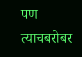पण त्याचबरोबर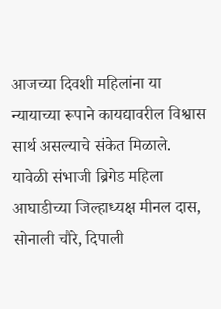आजच्या दिवशी महिलांना या न्यायाच्या रूपाने कायद्यावरील विश्वास सार्थ असल्याचे संकेत मिळाले.
यावेळी संभाजी ब्रिगेड महिला आघाडीच्या जिल्हाध्यक्ष मीनल दास, सोनाली चौरे, दिपाली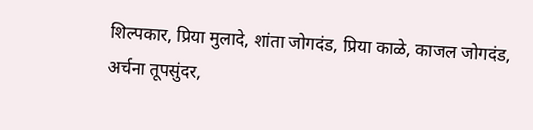शिल्पकार, प्रिया मुलादे, शांता जोगदंड, प्रिया काळे, काजल जोगदंड, अर्चना तूपसुंदर,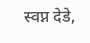स्वप्न देडे,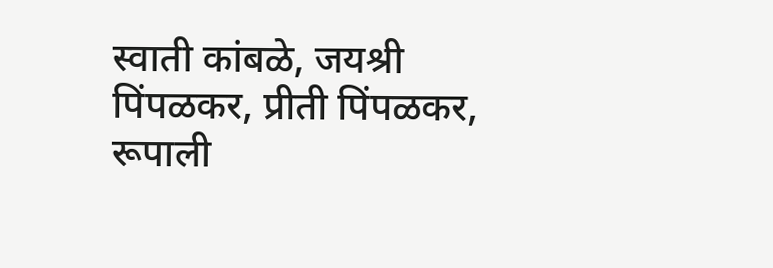स्वाती कांबळे, जयश्री पिंपळकर, प्रीती पिंपळकर, रूपाली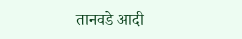तानवडे आदी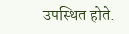उपस्थित होते.